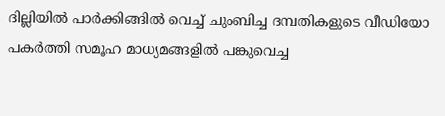ദില്ലിയിൽ പാർക്കിങ്ങിൽ വെച്ച് ചുംബിച്ച ദമ്പതികളുടെ വീഡിയോ പകർത്തി സമൂഹ മാധ്യമങ്ങളിൽ പങ്കുവെച്ച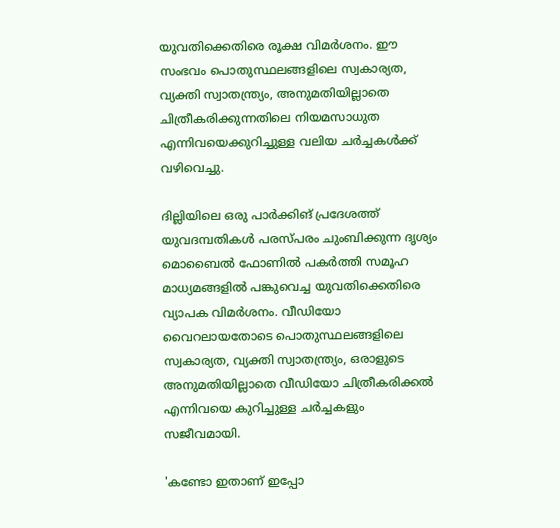യുവതിക്കെതിരെ രൂക്ഷ വിമർശനം. ഈ സംഭവം പൊതുസ്ഥലങ്ങളിലെ സ്വകാര്യത, വ്യക്തി സ്വാതന്ത്ര്യം, അനുമതിയില്ലാതെ ചിത്രീകരിക്കുന്നതിലെ നിയമസാധുത എന്നിവയെക്കുറിച്ചുള്ള വലിയ ചർച്ചകൾക്ക് വഴിവെച്ചു.

ദില്ലിയിലെ ഒരു പാർക്കിങ് പ്രദേശത്ത് യുവദമ്പതികൾ പരസ്പരം ചുംബിക്കുന്ന ദൃശ്യം മൊബൈൽ ഫോണിൽ പകർത്തി സമൂഹ മാധ്യമങ്ങളിൽ പങ്കുവെച്ച യുവതിക്കെതിരെ വ്യാപക വിമർശനം. വീഡിയോ വൈറലായതോടെ പൊതുസ്ഥലങ്ങളിലെ സ്വകാര്യത, വ്യക്തി സ്വാതന്ത്ര്യം, ഒരാളുടെ അനുമതിയില്ലാതെ വീഡിയോ ചിത്രീകരിക്കൽ എന്നിവയെ കുറിച്ചുള്ള ചർച്ചകളും സജീവമായി.

'കണ്ടോ ഇതാണ് ഇപ്പോ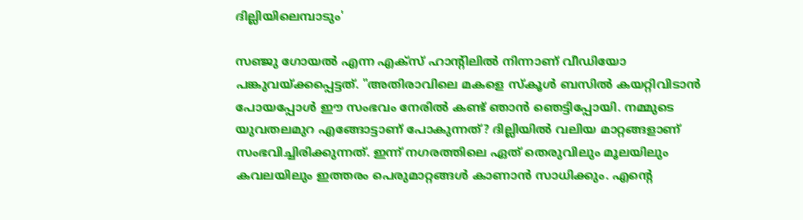ദില്ലിയിലെമ്പാടും'

സഞ്ജു ഗോയൽ എന്ന എക്സ് ഹാന്‍റിലിൽ നിന്നാണ് വീഡിയോ പങ്കുവയ്ക്കപ്പെട്ടത്. "അതിരാവിലെ മകളെ സ്കൂൾ ബസിൽ കയറ്റിവിടാൻ പോയപ്പോൾ ഈ സംഭവം നേരിൽ കണ്ട് ഞാൻ ഞെട്ടിപ്പോയി. നമ്മുടെ യുവതലമുറ എങ്ങോട്ടാണ് പോകുന്നത്? ദില്ലിയിൽ വലിയ മാറ്റങ്ങളാണ് സംഭവിച്ചിരിക്കുന്നത്. ഇന്ന് നഗരത്തിലെ ഏത് തെരുവിലും മൂലയിലും കവലയിലും ഇത്തരം പെരുമാറ്റങ്ങൾ കാണാൻ സാധിക്കും. എന്‍റെ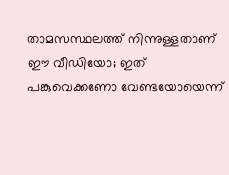താമസസ്ഥലത്ത് നിന്നുള്ളതാണ് ഈ വീഡിയോ; ഇത് പങ്കുവെക്കണോ വേണ്ടയോയെന്ന്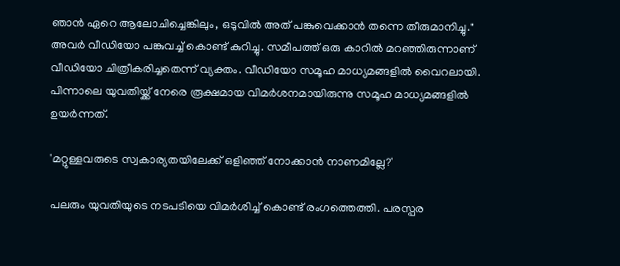ഞാൻ ഏറെ ആലോചിച്ചെങ്കിലും, ഒടുവിൽ അത് പങ്കുവെക്കാൻ തന്നെ തീരുമാനിച്ചു." അവർ വീഡിയോ പങ്കുവച്ച് കൊണ്ട് കുറിച്ചു. സമീപത്ത് ഒരു കാറിൽ മറഞ്ഞിരുന്നാണ് വീഡിയോ ചിത്രീകരിച്ചതെന്ന് വ്യക്തം. വീഡിയോ സമൂഹ മാധ്യമങ്ങളിൽ വൈറലായി. പിന്നാലെ യുവതിയ്ക്ക് നേരെ രൂക്ഷമായ വിമർശനമായിരുന്നു സമൂഹ മാധ്യമങ്ങളിൽ ഉയർന്നത്.

'മറ്റുള്ളവരുടെ സ്വകാര്യതയിലേക്ക് ഒളിഞ്ഞ് നോക്കാൻ നാണമില്ലേ?'

പലരും യുവതിയുടെ നടപടിയെ വിമ‍ർശിച്ച് കൊണ്ട് രംഗത്തെത്തി. പരസ്പര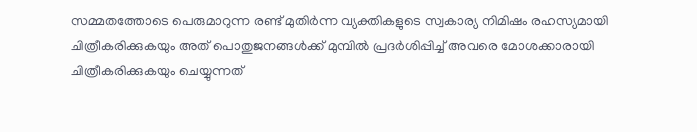സമ്മതത്തോടെ പെരുമാറുന്ന രണ്ട് മുതിർന്ന വ്യക്തികളുടെ സ്വകാര്യ നിമിഷം രഹസ്യമായി ചിത്രീകരിക്കുകയും അത് പൊതുജനങ്ങൾക്ക് മുമ്പിൽ പ്രദർശിപ്പിച്ച് അവരെ മോശക്കാരായി ചിത്രീകരിക്കുകയും ചെയ്യുന്നത്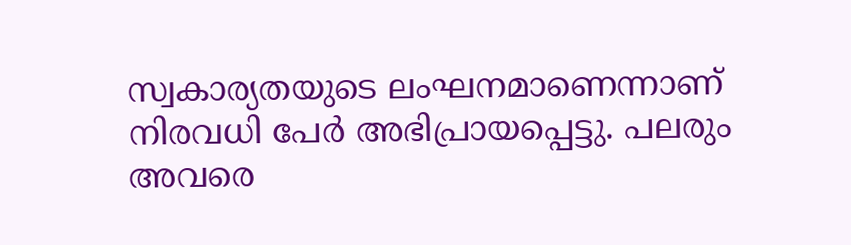സ്വകാര്യതയുടെ ലംഘനമാണെന്നാണ് നിരവധി പേർ അഭിപ്രായപ്പെട്ടു. പലരും അവരെ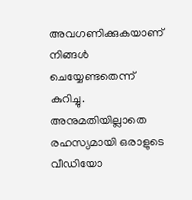അവഗണിക്കുകയാണ് നിങ്ങൾ ചെയ്യേണ്ടതെന്ന് കുറിച്ചു. അനുമതിയില്ലാതെ രഹസ്യമായി ഒരാളുടെ വീഡിയോ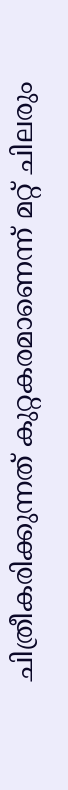ചിത്രീകരിക്കുന്നത് കുറ്റകരമാണെന്ന് മറ്റ് ചിലരും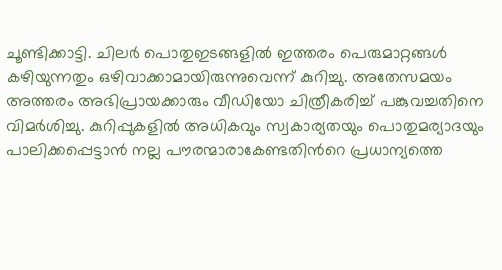ചൂണ്ടിക്കാട്ടി. ചിലർ പൊതുഇടങ്ങളിൽ ഇത്തരം പെരുമാറ്റങ്ങൾ കഴിയുന്നതും ഒഴിവാക്കാമായിരുന്നുവെന്ന് കുറിച്ചു. അതേസമയം അത്തരം അഭിപ്രായക്കാരും വീഡിയോ ചിത്രീകരിച്ച് പങ്കുവച്ചതിനെ വിമർശിച്ചു. കുറിപ്പുകളിൽ അധികവും സ്വകാര്യതയും പൊതുമര്യാദയും പാലിക്കപ്പെട്ടാൻ നല്ല പൗരന്മാരാകേണ്ടതിന്‍റെ പ്രധാന്യത്തെ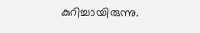കുറിച്ചായിരുന്നു.